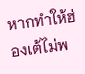หากทำให้ฮ่องเต้ไม่พ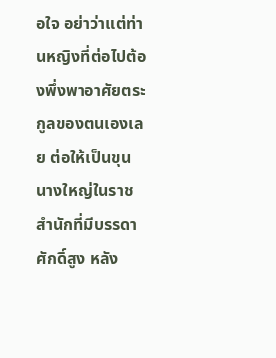อใจ อย่าว่าแต่ท่านหญิงที่ต่อไปต้องพึ่งพาอาศัยตระกูลของตนเองเลย ต่อให้เป็นขุนนางใหญ่ในราชสำนักที่มีบรรดาศักดิ์สูง หลัง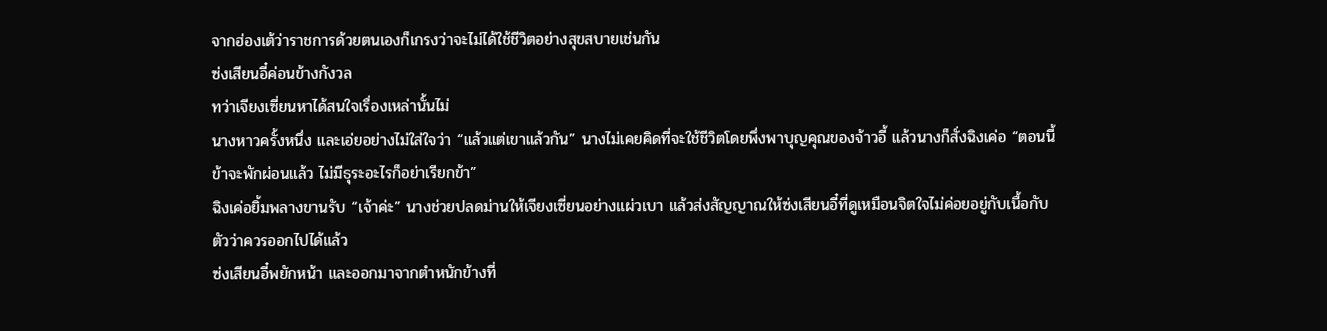จากฮ่องเต้ว่าราชการด้วยตนเองก็เกรงว่าจะไม่ได้ใช้ชีวิตอย่างสุขสบายเช่นกัน
ซ่งเสียนอี๋ค่อนข้างกังวล
ทว่าเจียงเซี่ยนหาได้สนใจเรื่องเหล่านั้นไม่
นางหาวครั้งหนึ่ง และเอ่ยอย่างไม่ใส่ใจว่า “แล้วแต่เขาแล้วกัน” นางไม่เคยคิดที่จะใช้ชีวิตโดยพึ่งพาบุญคุณของจ้าวอี้ แล้วนางก็สั่งฉิงเค่อ “ตอนนี้ข้าจะพักผ่อนแล้ว ไม่มีธุระอะไรก็อย่าเรียกข้า”
ฉิงเค่อยิ้มพลางขานรับ “เจ้าค่ะ” นางช่วยปลดม่านให้เจียงเซี่ยนอย่างแผ่วเบา แล้วส่งสัญญาณให้ซ่งเสียนอี๋ที่ดูเหมือนจิตใจไม่ค่อยอยู่กับเนื้อกับตัวว่าควรออกไปได้แล้ว
ซ่งเสียนอี๋พยักหน้า และออกมาจากตำหนักข้างที่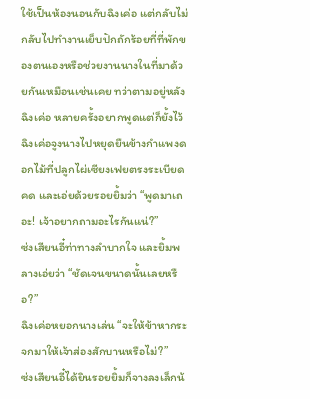ใช้เป็นห้องนอนกับฉิงเค่อ แต่กลับไม่กลับไปทำงานเย็บปักถักร้อยที่ที่พักของตนเองหรือช่วยงานนางในที่มาด้วยกันเหมือนเช่นเคย ทว่าตามอยู่หลังฉิงเค่อ หลายครั้งอยากพูดแต่ก็ยั้งไว้
ฉิงเค่อจูงนางไปหยุดยืนข้างกำแพงดอกไม้ที่ปลูกไผ่เซียงเฟยตรงระเบียดคด และเอ่ยด้วยรอยยิ้มว่า “พูดมาเถอะ! เจ้าอยากถามอะไรกันแน่?”
ซ่งเสียนอี๋ท่าทางลำบากใจ และยิ้มพลางเอ่ยว่า “ชัดเจนขนาดนั้นเลยหรือ?”
ฉิงเค่อหยอกนางเล่น “จะให้ข้าหากระจกมาให้เจ้าส่องสักบานหรือไม่?”
ซ่งเสียนอี๋ได้ยินรอยยิ้มก็จางลงเล็กน้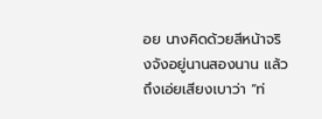อย นางคิดด้วยสีหน้าจริงจังอยู่นานสองนาน แล้วถึงเอ่ยเสียงเบาว่า “ท่